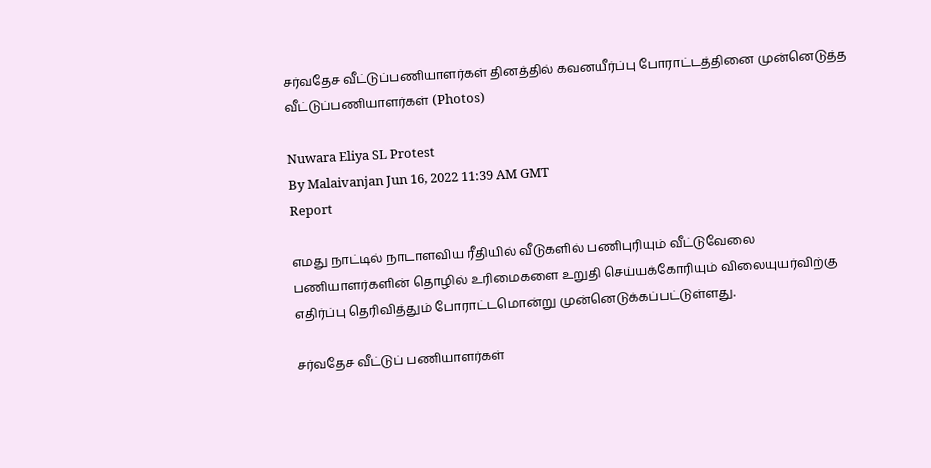சர்வதேச வீட்டுப்பணியாளர்கள் தினத்தில் கவனயீர்ப்பு போராட்டத்தினை முன்னெடுத்த வீட்டுப்பணியாளர்கள் (Photos)

Nuwara Eliya SL Protest
By Malaivanjan Jun 16, 2022 11:39 AM GMT
Report

எமது நாட்டில் நாடாளவிய ரீதியில் வீடுகளில் பணிபுரியும் வீட்டுவேலை பணியாளர்களின் தொழில் உரிமைகளை உறுதி செய்யக்கோரியும் விலையுயர்விற்கு எதிர்ப்பு தெரிவித்தும் போராட்டமொன்று முன்னெடுக்கப்பட்டுள்ளது.

சர்வதேச வீட்டுப் பணியாளர்கள்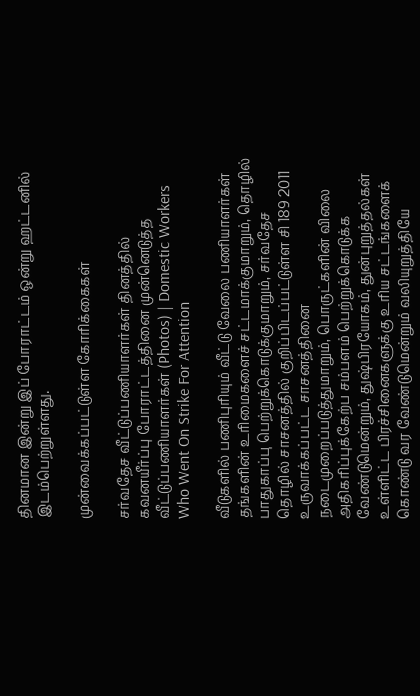தினமான இன்று இப் போராட்டம் ஒன்று ஹட்டனில் இடம்பெற்றுள்ளது.

முன்வைக்கப்பட்டுள்ள கோரிக்கைகள்

சர்வதேச வீட்டுப்பணியாளர்கள் தினத்தில் கவனயீர்ப்பு போராட்டத்தினை முன்னெடுத்த வீட்டுப்பணியாளர்கள் (Photos) | Domestic Workers Who Went On Strike For Attention

வீடுகளில் பணிபுரியும் வீட்டு வேலை பணியாளர்கள் தங்களின் உரிமைகளைச் சட்டமாக்குமாறும், தொழில் பாதுகாப்பு பெற்றுக்கொடுக்குமாறும், சர்வதேச தொழில் சாசனத்தில் குறிப்பிடப்பட்டுள்ள சி 189 2011 உருவாக்கப்பட்ட சாசனத்தினை நடைமுறைப்படுத்துமாறும், பொருட்களின் விலை அதிகரிப்புக்கேற்ப சம்பளம் பெற்றுக்கொடுக்க வேண்டுமென்றும், துஷ்பிரயோகம், துன்புறுத்தல்கள் உள்ளிட்ட பிரச்சினைகளுக்கு உரிய சட்டங்களைக் கொண்டு வர வேண்டுமென்றும் வலியுறுத்தியே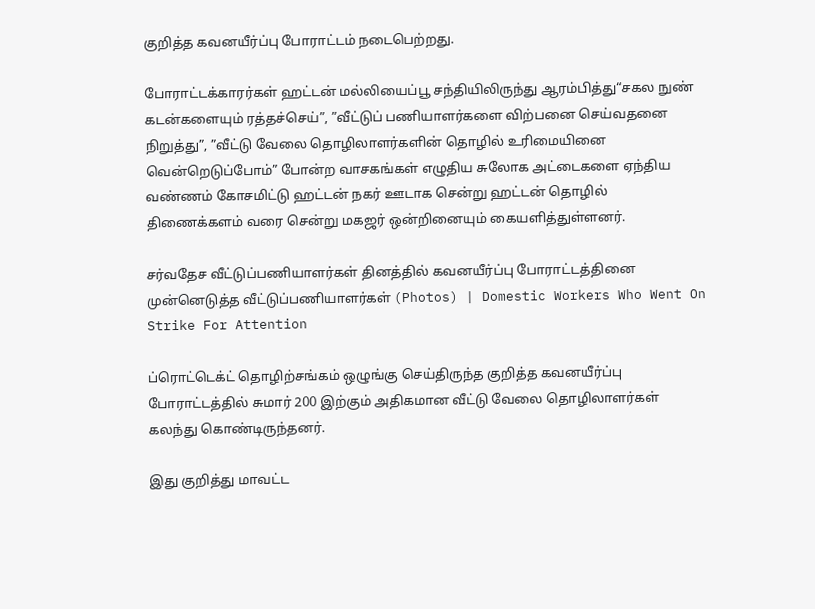குறித்த கவனயீர்ப்பு போராட்டம் நடைபெற்றது.

போராட்டக்காரர்கள் ஹட்டன் மல்லியைப்பூ சந்தியிலிருந்து ஆரம்பித்து“சகல நுண் கடன்களையும் ரத்தச்செய்”, ”வீட்டுப் பணியாளர்களை விற்பனை செய்வதனை நிறுத்து”, ”வீட்டு வேலை தொழிலாளர்களின் தொழில் உரிமையினை வென்றெடுப்போம்” போன்ற வாசகங்கள் எழுதிய சுலோக அட்டைகளை ஏந்திய வண்ணம் கோசமிட்டு ஹட்டன் நகர் ஊடாக சென்று ஹட்டன் தொழில் திணைக்களம் வரை சென்று மகஜர் ஒன்றினையும் கையளித்துள்ளனர்.

சர்வதேச வீட்டுப்பணியாளர்கள் தினத்தில் கவனயீர்ப்பு போராட்டத்தினை முன்னெடுத்த வீட்டுப்பணியாளர்கள் (Photos) | Domestic Workers Who Went On Strike For Attention

ப்ரொட்டெக்ட் தொழிற்சங்கம் ஒழுங்கு செய்திருந்த குறித்த கவனயீர்ப்பு போராட்டத்தில் சுமார் 200 இற்கும் அதிகமான வீட்டு வேலை தொழிலாளர்கள் கலந்து கொண்டிருந்தனர்.

இது குறித்து மாவட்ட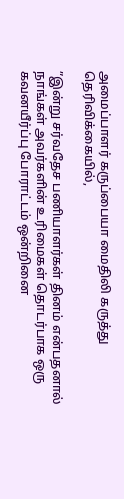அமைப்பாளர் கருப்பையா மைதிலி கருத்து தெரிவிக்கையில்,

”இன்று சர்வதேச பணியாளர்கள் தினம் என்பதனால் நாங்கள் அவர்களின் உரிமைகள் தொடர்பாக ஒரு கவனயீர்ப்பு போராட்டம் ஒன்றினை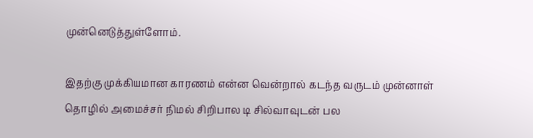முன்னெடுத்துள்ளோம்.

இதற்கு முக்கியமான காரணம் என்ன வென்றால் கடந்த வருடம் முன்னாள் தொழில் அமைச்சர் நிமல் சிறிபால டி சில்வாவுடன் பல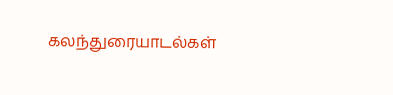கலந்துரையாடல்கள்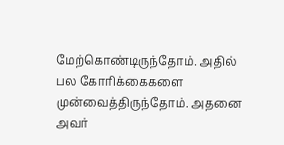மேற்கொண்டிருந்தோம். அதில் பல கோரிக்கைகளை முன்வைத்திருந்தோம். அதனை அவர்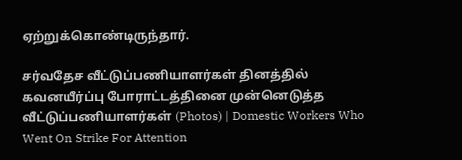ஏற்றுக்கொண்டிருந்தார்.

சர்வதேச வீட்டுப்பணியாளர்கள் தினத்தில் கவனயீர்ப்பு போராட்டத்தினை முன்னெடுத்த வீட்டுப்பணியாளர்கள் (Photos) | Domestic Workers Who Went On Strike For Attention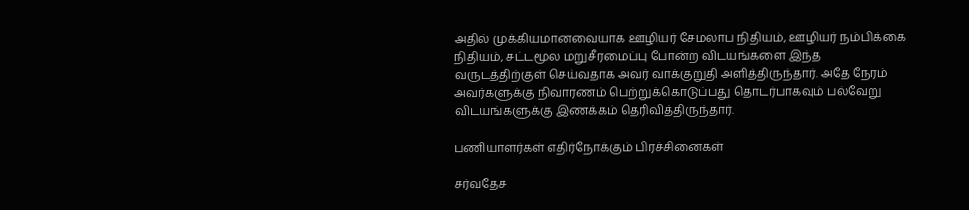அதில் முக்கியமானவையாக ஊழியர் சேமலாப நிதியம், ஊழியர் நம்பிக்கை நிதியம், சட்டமூல மறுசீரமைப்பு போன்ற விடயங்களை இந்த வருடத்திற்குள் செய்வதாக அவர் வாக்குறுதி அளித்திருந்தார். அதே நேரம் அவர்களுக்கு நிவாரணம் பெற்றுக்கொடுப்பது தொடர்பாகவும் பல்வேறு விடயங்களுக்கு இணக்கம் தெரிவித்திருந்தார்.

பணியாளர்கள் எதிர்நோக்கும் பிரச்சினைகள்

சர்வதேச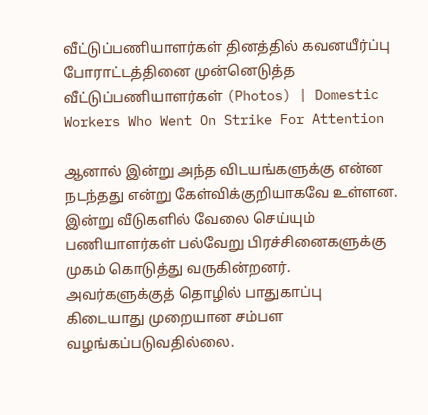வீட்டுப்பணியாளர்கள் தினத்தில் கவனயீர்ப்பு போராட்டத்தினை முன்னெடுத்த வீட்டுப்பணியாளர்கள் (Photos) | Domestic Workers Who Went On Strike For Attention

ஆனால் இன்று அந்த விடயங்களுக்கு என்ன நடந்தது என்று கேள்விக்குறியாகவே உள்ளன. இன்று வீடுகளில் வேலை செய்யும் பணியாளர்கள் பல்வேறு பிரச்சினைகளுக்கு முகம் கொடுத்து வருகின்றனர். அவர்களுக்குத் தொழில் பாதுகாப்பு கிடையாது முறையான சம்பள வழங்கப்படுவதில்லை.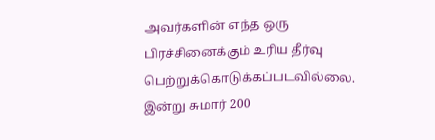அவர்களின் எந்த ஒரு பிரச்சினைக்கும் உரிய தீர்வு பெற்றுக்கொடுக்கப்படவில்லை. இன்று சுமார் 200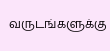வருடங்களுக்கு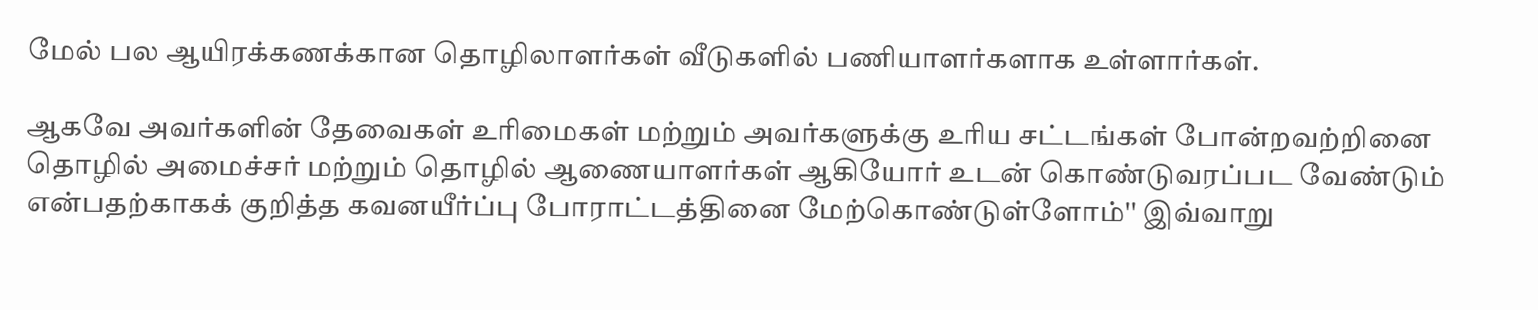மேல் பல ஆயிரக்கணக்கான தொழிலாளர்கள் வீடுகளில் பணியாளர்களாக உள்ளார்கள்.

ஆகவே அவர்களின் தேவைகள் உரிமைகள் மற்றும் அவர்களுக்கு உரிய சட்டங்கள் போன்றவற்றினை தொழில் அமைச்சர் மற்றும் தொழில் ஆணையாளர்கள் ஆகியோர் உடன் கொண்டுவரப்பட வேண்டும் என்பதற்காகக் குறித்த கவனயீர்ப்பு போராட்டத்தினை மேற்கொண்டுள்ளோம்'' இவ்வாறு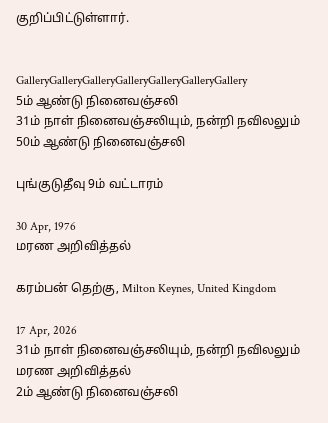குறிப்பிட்டுள்ளார்.


GalleryGalleryGalleryGalleryGalleryGalleryGallery
5ம் ஆண்டு நினைவஞ்சலி
31ம் நாள் நினைவஞ்சலியும், நன்றி நவிலலும்
50ம் ஆண்டு நினைவஞ்சலி

புங்குடுதீவு 9ம் வட்டாரம்

30 Apr, 1976
மரண அறிவித்தல்

கரம்பன் தெற்கு, Milton Keynes, United Kingdom

17 Apr, 2026
31ம் நாள் நினைவஞ்சலியும், நன்றி நவிலலும்
மரண அறிவித்தல்
2ம் ஆண்டு நினைவஞ்சலி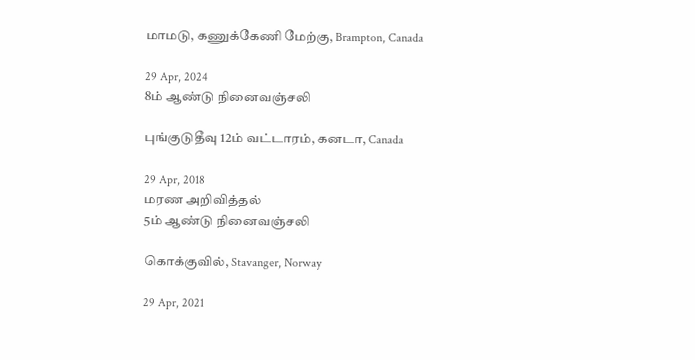மாமடு, கணுக்கேணி மேற்கு, Brampton, Canada

29 Apr, 2024
8ம் ஆண்டு நினைவஞ்சலி

புங்குடுதீவு 12ம் வட்டாரம், கனடா, Canada

29 Apr, 2018
மரண அறிவித்தல்
5ம் ஆண்டு நினைவஞ்சலி

கொக்குவில், Stavanger, Norway

29 Apr, 2021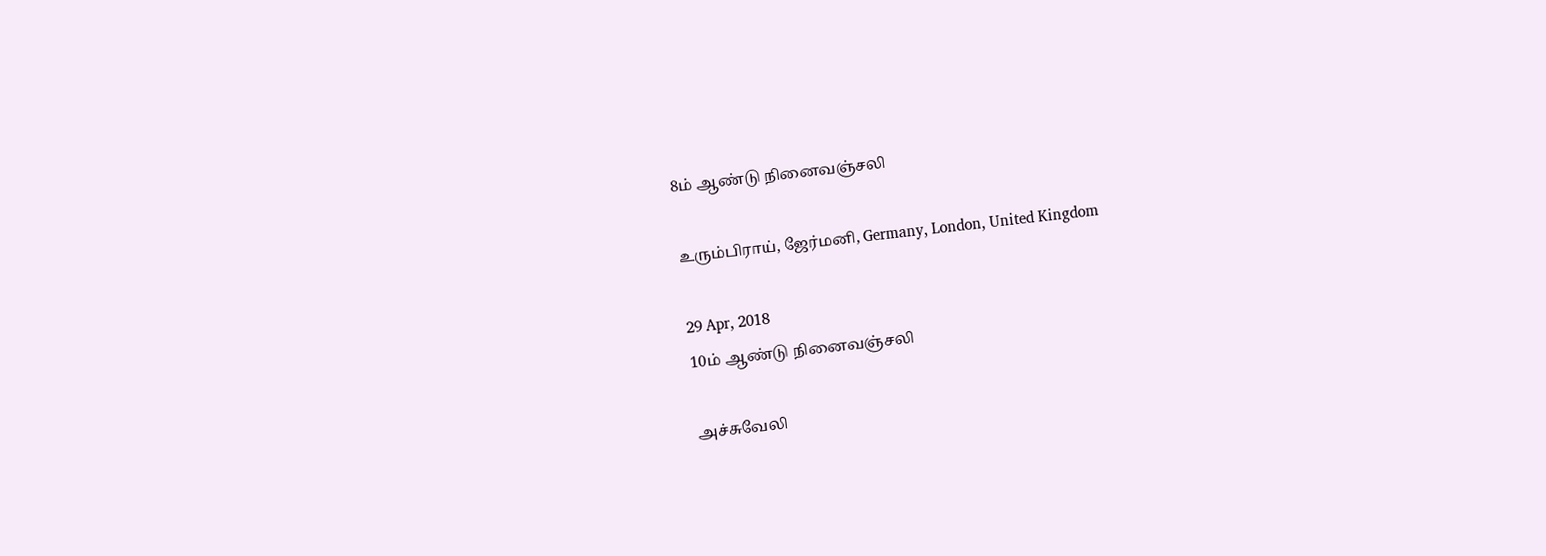8ம் ஆண்டு நினைவஞ்சலி

உரும்பிராய், ஜேர்மனி, Germany, London, United Kingdom

29 Apr, 2018
10ம் ஆண்டு நினைவஞ்சலி

அச்சுவேலி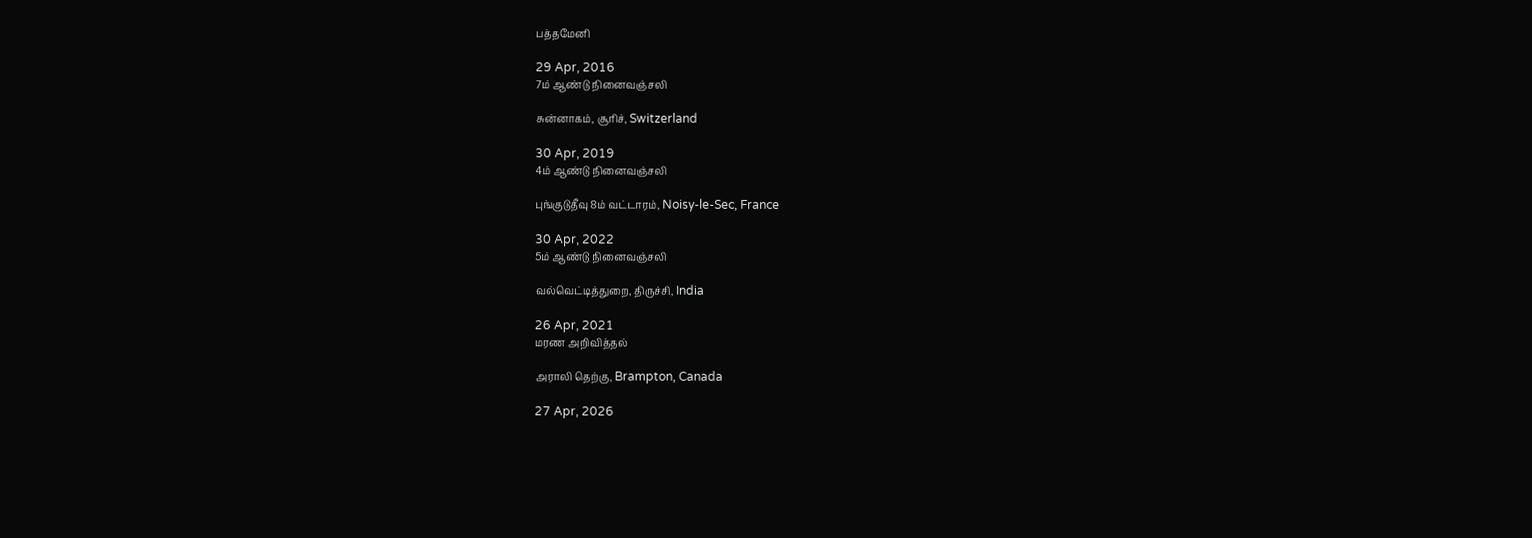பத்தமேனி

29 Apr, 2016
7ம் ஆண்டு நினைவஞ்சலி

சுன்னாகம், சூரிச், Switzerland

30 Apr, 2019
4ம் ஆண்டு நினைவஞ்சலி

புங்குடுதீவு 8ம் வட்டாரம், Noisy-le-Sec, France

30 Apr, 2022
5ம் ஆண்டு நினைவஞ்சலி

வல்வெட்டித்துறை, திருச்சி, India

26 Apr, 2021
மரண அறிவித்தல்

அராலி தெற்கு, Brampton, Canada

27 Apr, 2026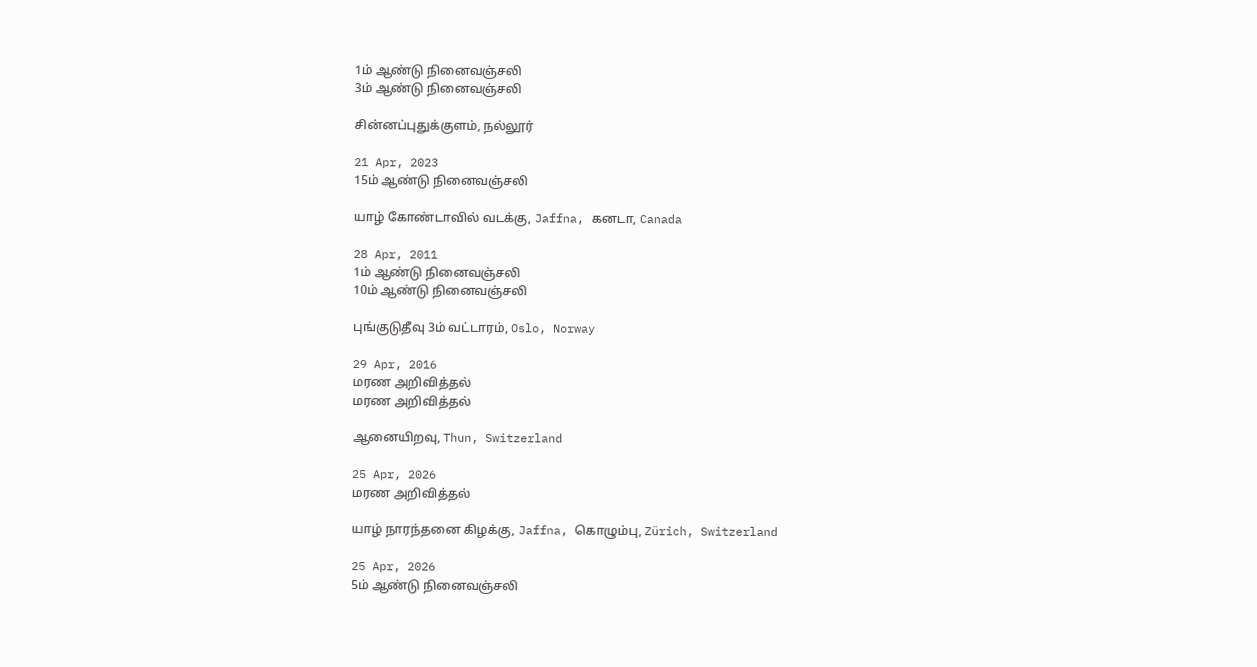1ம் ஆண்டு நினைவஞ்சலி
3ம் ஆண்டு நினைவஞ்சலி

சின்னப்புதுக்குளம், நல்லூர்

21 Apr, 2023
15ம் ஆண்டு நினைவஞ்சலி

யாழ் கோண்டாவில் வடக்கு, Jaffna, கனடா, Canada

28 Apr, 2011
1ம் ஆண்டு நினைவஞ்சலி
10ம் ஆண்டு நினைவஞ்சலி

புங்குடுதீவு 3ம் வட்டாரம், Oslo, Norway

29 Apr, 2016
மரண அறிவித்தல்
மரண அறிவித்தல்

ஆனையிறவு, Thun, Switzerland

25 Apr, 2026
மரண அறிவித்தல்

யாழ் நாரந்தனை கிழக்கு, Jaffna, கொழும்பு, Zürich, Switzerland

25 Apr, 2026
5ம் ஆண்டு நினைவஞ்சலி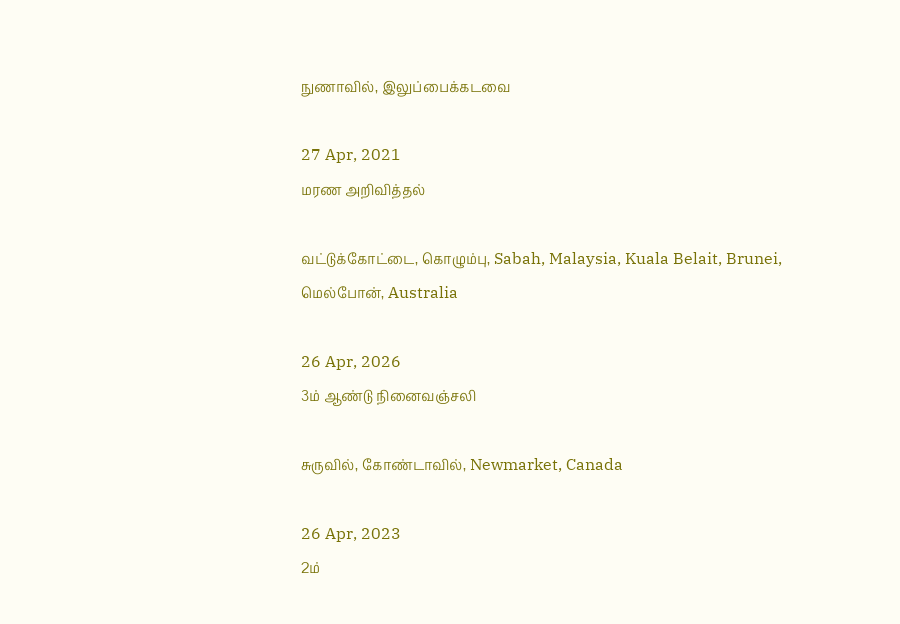நுணாவில், இலுப்பைக்கடவை

27 Apr, 2021
மரண அறிவித்தல்

வட்டுக்கோட்டை, கொழும்பு, Sabah, Malaysia, Kuala Belait, Brunei, மெல்போன், Australia

26 Apr, 2026
3ம் ஆண்டு நினைவஞ்சலி

சுருவில், கோண்டாவில், Newmarket, Canada

26 Apr, 2023
2ம்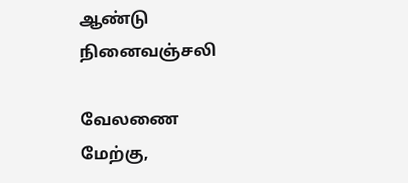ஆண்டு நினைவஞ்சலி

வேலணை மேற்கு,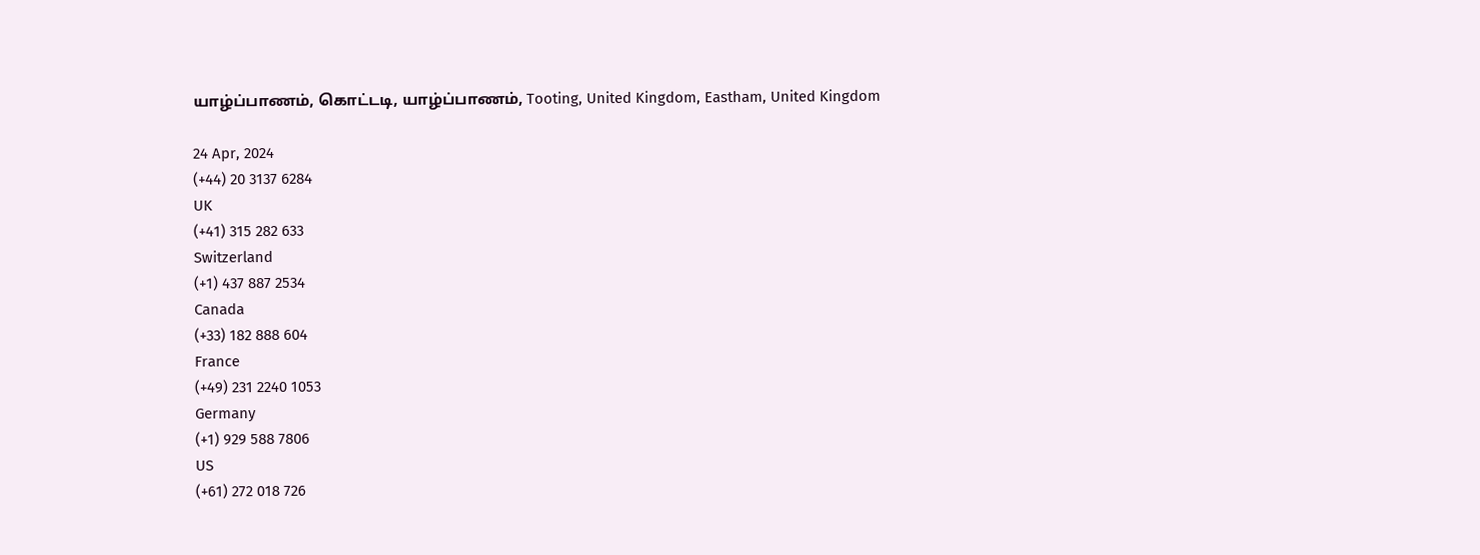யாழ்ப்பாணம், கொட்டடி, யாழ்ப்பாணம், Tooting, United Kingdom, Eastham, United Kingdom

24 Apr, 2024
(+44) 20 3137 6284
UK
(+41) 315 282 633
Switzerland
(+1) 437 887 2534
Canada
(+33) 182 888 604
France
(+49) 231 2240 1053
Germany
(+1) 929 588 7806
US
(+61) 272 018 726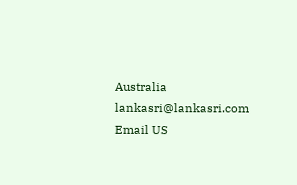Australia
lankasri@lankasri.com
Email US